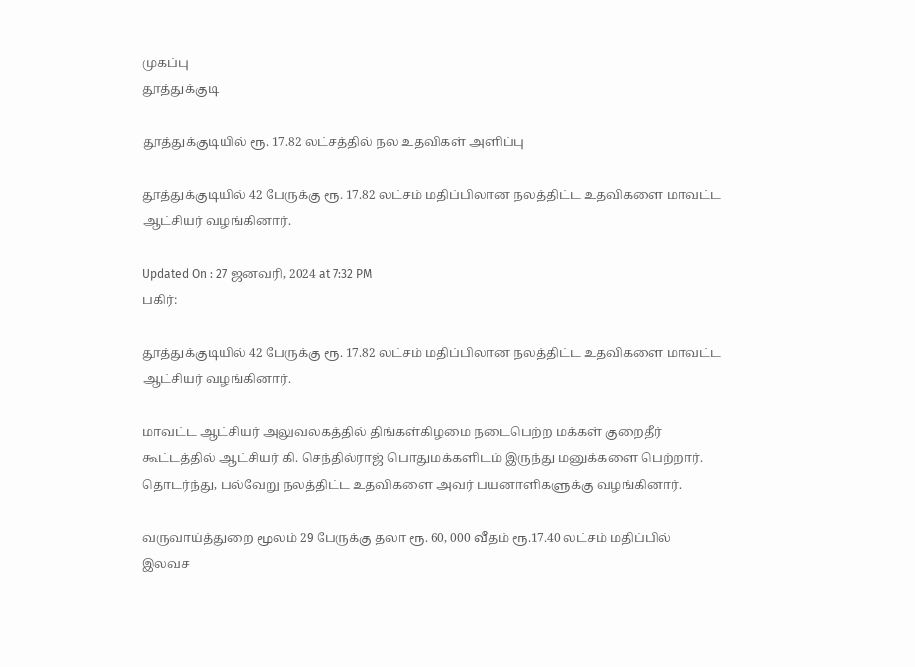முகப்பு
தூத்துக்குடி

தூத்துக்குடியில் ரூ. 17.82 லட்சத்தில் நல உதவிகள் அளிப்பு

தூத்துக்குடியில் 42 பேருக்கு ரூ. 17.82 லட்சம் மதிப்பிலான நலத்திட்ட உதவிகளை மாவட்ட ஆட்சியர் வழங்கினார்.

Updated On : 27 ஜனவரி, 2024 at 7:32 PM
பகிர்:

தூத்துக்குடியில் 42 பேருக்கு ரூ. 17.82 லட்சம் மதிப்பிலான நலத்திட்ட உதவிகளை மாவட்ட ஆட்சியர் வழங்கினார்.

மாவட்ட ஆட்சியர் அலுவலகத்தில் திங்கள்கிழமை நடைபெற்ற மக்கள் குறைதீர் கூட்டத்தில் ஆட்சியர் கி. செந்தில்ராஜ் பொதுமக்களிடம் இருந்து மனுக்களை பெற்றார். தொடர்ந்து, பல்வேறு நலத்திட்ட உதவிகளை அவர் பயனாளிகளுக்கு வழங்கினார்.

வருவாய்த்துறை மூலம் 29 பேருக்கு தலா ரூ. 60, 000 வீதம் ரூ.17.40 லட்சம் மதிப்பில் இலவச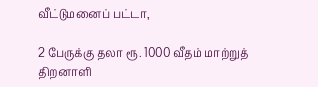வீட்டுமனைப் பட்டா,

2 பேருக்கு தலா ரூ. 1000 வீதம் மாற்றுத் திறனாளி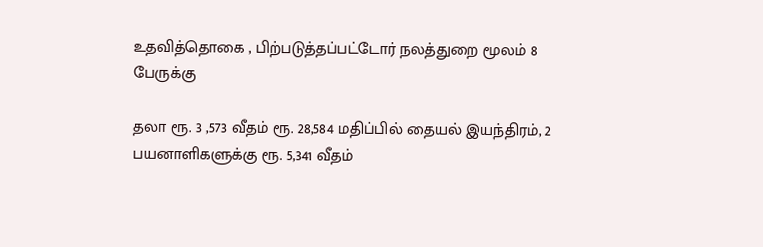உதவித்தொகை , பிற்படுத்தப்பட்டோர் நலத்துறை மூலம் 8 பேருக்கு

தலா ரூ. 3 ,573 வீதம் ரூ. 28,584 மதிப்பில் தையல் இயந்திரம், 2 பயனாளிகளுக்கு ரூ. 5,341 வீதம்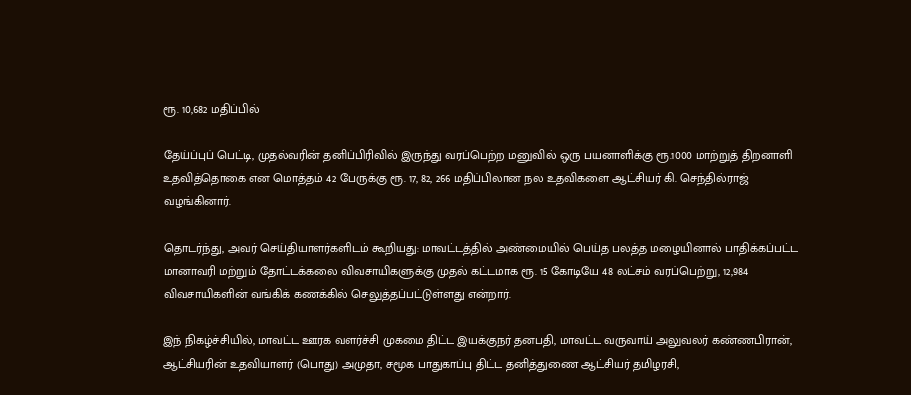ரூ. 10,682 மதிப்பில்

தேய்ப்புப் பெட்டி, முதல்வரின் தனிப்பிரிவில் இருந்து வரப்பெற்ற மனுவில் ஒரு பயனாளிக்கு ரூ.1000 மாற்றுத் திறனாளி உதவித்தொகை என மொத்தம் 42 பேருக்கு ரூ. 17, 82, 266 மதிப்பிலான நல உதவிகளை ஆட்சியர் கி. செந்தில்ராஜ் வழங்கினார்.

தொடர்ந்து, அவர் செய்தியாளர்களிடம் கூறியது: மாவட்டத்தில் அண்மையில் பெய்த பலத்த மழையினால் பாதிக்கப்பட்ட மானாவரி மற்றும் தோட்டக்கலை விவசாயிகளுக்கு முதல் கட்டமாக ரூ. 15 கோடியே 48 லட்சம் வரப்பெற்று, 12,984 விவசாயிகளின் வங்கிக் கணக்கில் செலுத்தப்பட்டுள்ளது என்றார்.

இந் நிகழ்ச்சியில், மாவட்ட ஊரக வளர்ச்சி முகமை திட்ட இயக்குநர் தனபதி, மாவட்ட வருவாய் அலுவலர் கண்ணபிரான், ஆட்சியரின் உதவியாளர் (பொது) அமுதா, சமூக பாதுகாப்பு திட்ட தனித்துணை ஆட்சியர் தமிழரசி,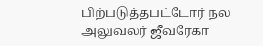பிற்படுத்தபட்டோர் நல அலுவலர் ஜீவரேகா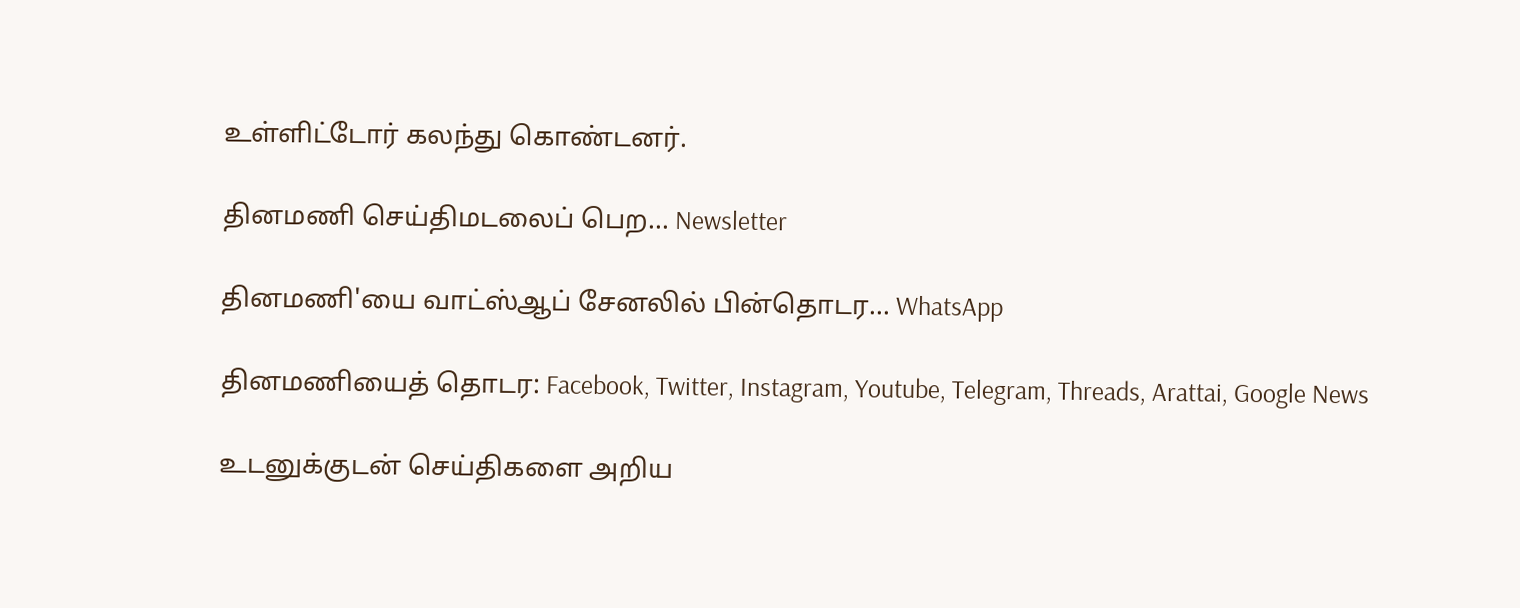உள்ளிட்டோர் கலந்து கொண்டனர்.

தினமணி செய்திமடலைப் பெற... Newsletter

தினமணி'யை வாட்ஸ்ஆப் சேனலில் பின்தொடர... WhatsApp

தினமணியைத் தொடர: Facebook, Twitter, Instagram, Youtube, Telegram, Threads, Arattai, Google News

உடனுக்குடன் செய்திகளை அறிய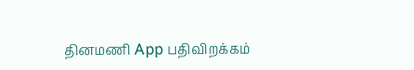தினமணி App பதிவிறக்கம்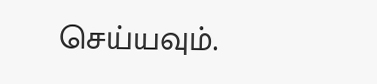செய்யவும்.